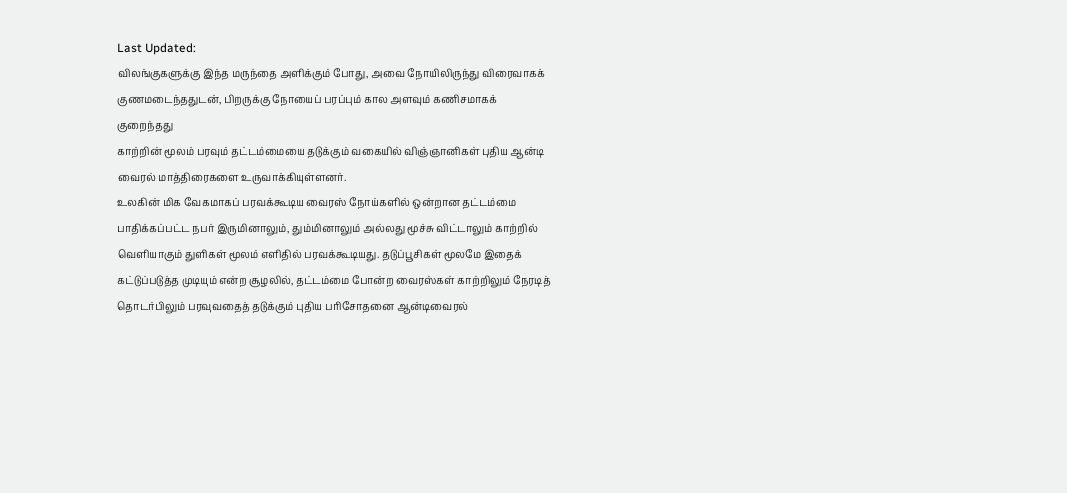Last Updated:
விலங்குகளுக்கு இந்த மருந்தை அளிக்கும் போது, அவை நோயிலிருந்து விரைவாகக் குணமடைந்ததுடன், பிறருக்கு நோயைப் பரப்பும் கால அளவும் கணிசமாகக் குறைந்தது
காற்றின் மூலம் பரவும் தட்டம்மையை தடுக்கும் வகையில் விஞ்ஞானிகள் புதிய ஆன்டி வைரல் மாத்திரைகளை உருவாக்கியுள்ளனர்.
உலகின் மிக வேகமாகப் பரவக்கூடிய வைரஸ் நோய்களில் ஒன்றான தட்டம்மை பாதிக்கப்பட்ட நபர் இருமினாலும், தும்மினாலும் அல்லது மூச்சு விட்டாலும் காற்றில் வெளியாகும் துளிகள் மூலம் எளிதில் பரவக்கூடியது. தடுப்பூசிகள் மூலமே இதைக் கட்டுப்படுத்த முடியும் என்ற சூழலில், தட்டம்மை போன்ற வைரஸ்கள் காற்றிலும் நேரடித் தொடர்பிலும் பரவுவதைத் தடுக்கும் புதிய பரிசோதனை ஆன்டிவைரல்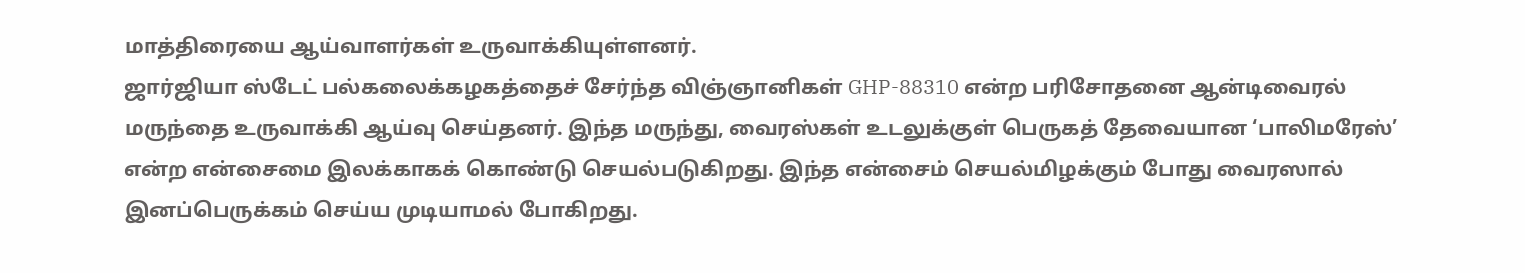மாத்திரையை ஆய்வாளர்கள் உருவாக்கியுள்ளனர்.
ஜார்ஜியா ஸ்டேட் பல்கலைக்கழகத்தைச் சேர்ந்த விஞ்ஞானிகள் GHP-88310 என்ற பரிசோதனை ஆன்டிவைரல் மருந்தை உருவாக்கி ஆய்வு செய்தனர். இந்த மருந்து, வைரஸ்கள் உடலுக்குள் பெருகத் தேவையான ‘பாலிமரேஸ்’ என்ற என்சைமை இலக்காகக் கொண்டு செயல்படுகிறது. இந்த என்சைம் செயல்மிழக்கும் போது வைரஸால் இனப்பெருக்கம் செய்ய முடியாமல் போகிறது.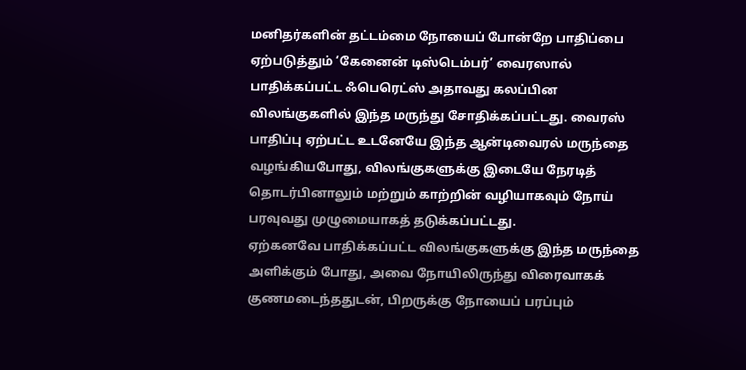மனிதர்களின் தட்டம்மை நோயைப் போன்றே பாதிப்பை ஏற்படுத்தும் ‘கேனைன் டிஸ்டெம்பர்’ வைரஸால் பாதிக்கப்பட்ட ஃபெரெட்ஸ் அதாவது கலப்பின விலங்குகளில் இந்த மருந்து சோதிக்கப்பட்டது. வைரஸ் பாதிப்பு ஏற்பட்ட உடனேயே இந்த ஆன்டிவைரல் மருந்தை வழங்கியபோது, விலங்குகளுக்கு இடையே நேரடித் தொடர்பினாலும் மற்றும் காற்றின் வழியாகவும் நோய் பரவுவது முழுமையாகத் தடுக்கப்பட்டது.
ஏற்கனவே பாதிக்கப்பட்ட விலங்குகளுக்கு இந்த மருந்தை அளிக்கும் போது, அவை நோயிலிருந்து விரைவாகக் குணமடைந்ததுடன், பிறருக்கு நோயைப் பரப்பும்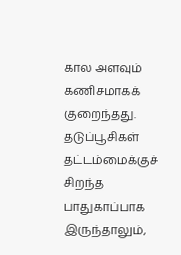கால அளவும் கணிசமாகக் குறைந்தது. தடுப்பூசிகள் தட்டம்மைக்குச் சிறந்த பாதுகாப்பாக இருந்தாலும்,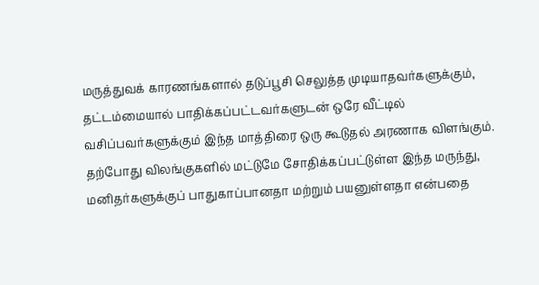மருத்துவக் காரணங்களால் தடுப்பூசி செலுத்த முடியாதவர்களுக்கும், தட்டம்மையால் பாதிக்கப்பட்டவர்களுடன் ஒரே வீட்டில் வசிப்பவர்களுக்கும் இந்த மாத்திரை ஒரு கூடுதல் அரணாக விளங்கும்.
தற்போது விலங்குகளில் மட்டுமே சோதிக்கப்பட்டுள்ள இந்த மருந்து, மனிதர்களுக்குப் பாதுகாப்பானதா மற்றும் பயனுள்ளதா என்பதை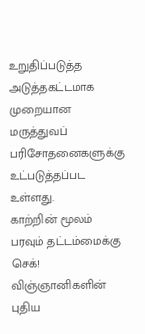உறுதிப்படுத்த அடுத்தகட்டமாக முறையான மருத்துவப் பரிசோதனைகளுக்கு உட்படுத்தப்பட உள்ளது.
காற்றின் மூலம் பரவும் தட்டம்மைக்கு செக்! விஞ்ஞானிகளின் புதிய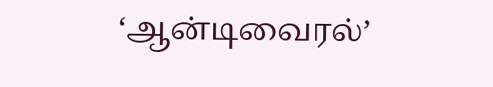‘ஆன்டிவைரல்’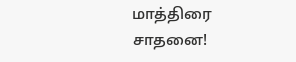மாத்திரை சாதனை!